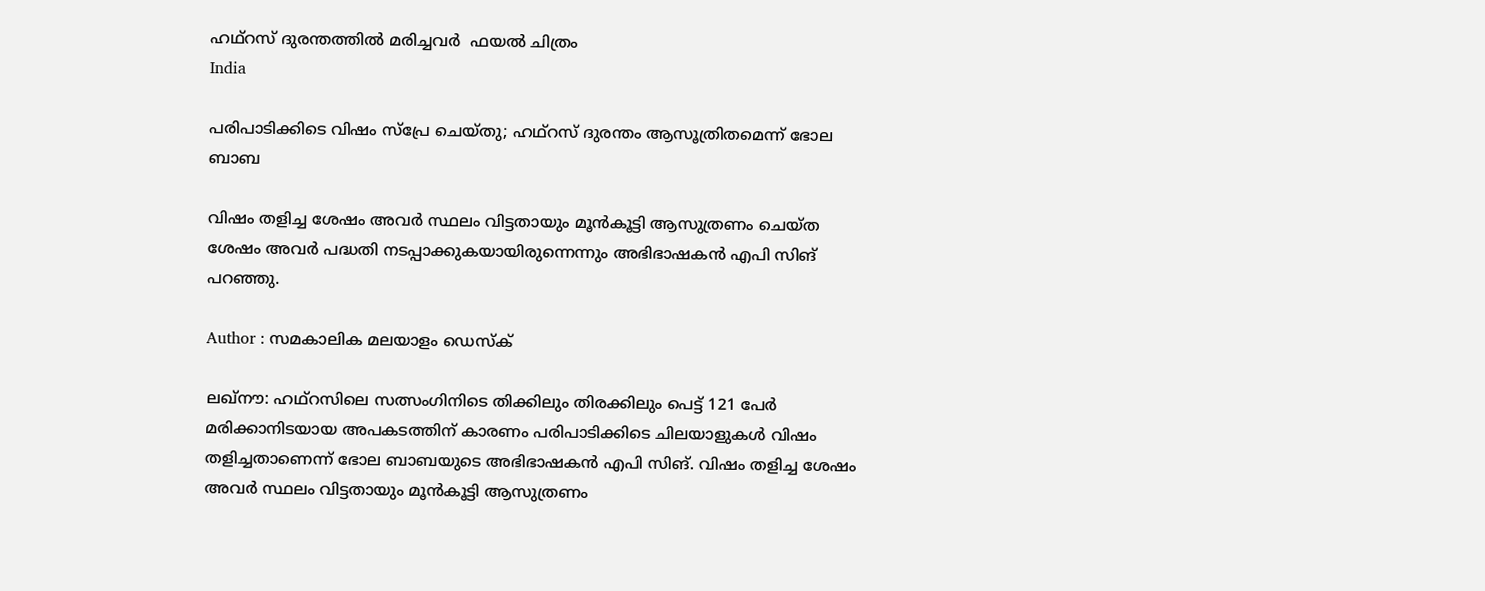ഹഥ്‌റസ് ദുരന്തത്തില്‍ മരിച്ചവര്‍  ഫയല്‍ ചിത്രം
India

പരിപാടിക്കിടെ വിഷം സ്പ്രേ ചെയ്തു; ഹഥ്‌റസ് ദുരന്തം ആസൂത്രിതമെന്ന് ഭോല ബാബ

വിഷം തളിച്ച ശേഷം അവര്‍ സ്ഥലം വിട്ടതായും മൂന്‍കൂട്ടി ആസുത്രണം ചെയ്ത ശേഷം അവര്‍ പദ്ധതി നടപ്പാക്കുകയായിരുന്നെന്നും അഭിഭാഷകന്‍ എപി സിങ് പറഞ്ഞു.

Author : സമകാലിക മലയാളം ഡെസ്ക്

ലഖ്‌നൗ: ഹഥ്‌റസിലെ സത്സംഗിനിടെ തിക്കിലും തിരക്കിലും പെട്ട് 121 പേര്‍ മരിക്കാനിടയായ അപകടത്തിന് കാരണം പരിപാടിക്കിടെ ചിലയാളുകള്‍ വിഷം തളിച്ചതാണെന്ന് ഭോല ബാബയുടെ അഭിഭാഷകന്‍ എപി സിങ്. വിഷം തളിച്ച ശേഷം അവര്‍ സ്ഥലം വിട്ടതായും മൂന്‍കൂട്ടി ആസുത്രണം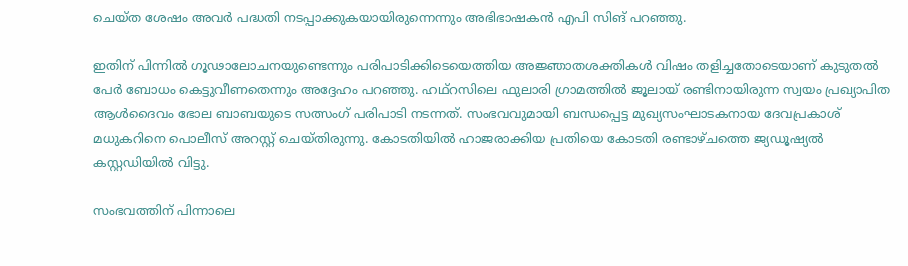ചെയ്ത ശേഷം അവര്‍ പദ്ധതി നടപ്പാക്കുകയായിരുന്നെന്നും അഭിഭാഷകന്‍ എപി സിങ് പറഞ്ഞു.

ഇതിന് പിന്നില്‍ ഗൂഢാലോചനയുണ്ടെന്നും പരിപാടിക്കിടെയെത്തിയ അജ്ഞാതശക്തികള്‍ വിഷം തളിച്ചതോടെയാണ് കുടുതല്‍ പേര്‍ ബോധം കെട്ടുവീണതെന്നും അദ്ദേഹം പറഞ്ഞു. ഹഥ്‌റസിലെ ഫുലാരി ഗ്രാമത്തില്‍ ജൂലായ് രണ്ടിനായിരുന്ന സ്വയം പ്രഖ്യാപിത ആള്‍ദൈവം ഭോല ബാബയുടെ സത്സംഗ് പരിപാടി നടന്നത്. സംഭവവുമായി ബന്ധപ്പെട്ട മുഖ്യസംഘാടകനായ ദേവപ്രകാശ് മധുകറിനെ പൊലീസ് അറസ്റ്റ് ചെയ്തിരുന്നു. കോടതിയില്‍ ഹാജരാക്കിയ പ്രതിയെ കോടതി രണ്ടാഴ്ചത്തെ ജ്യഡൂഷ്യല്‍ കസ്റ്റഡിയില്‍ വിട്ടു.

സംഭവത്തിന് പിന്നാലെ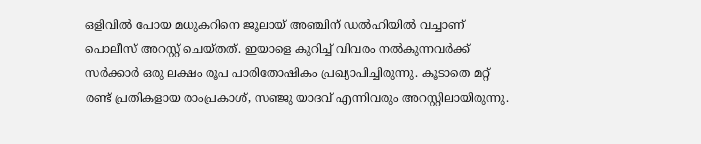ഒളിവില്‍ പോയ മധുകറിനെ ജൂലായ് അഞ്ചിന് ഡല്‍ഹിയില്‍ വച്ചാണ് പൊലീസ് അറസ്റ്റ് ചെയ്തത്. ഇയാളെ കുറിച്ച് വിവരം നല്‍കുന്നവര്‍ക്ക് സര്‍ക്കാര്‍ ഒരു ലക്ഷം രൂപ പാരിതോഷികം പ്രഖ്യാപിച്ചിരുന്നു. കൂടാതെ മറ്റ് രണ്ട് പ്രതികളായ രാംപ്രകാശ്, സഞ്ജു യാദവ് എന്നിവരും അറസ്റ്റിലായിരുന്നു.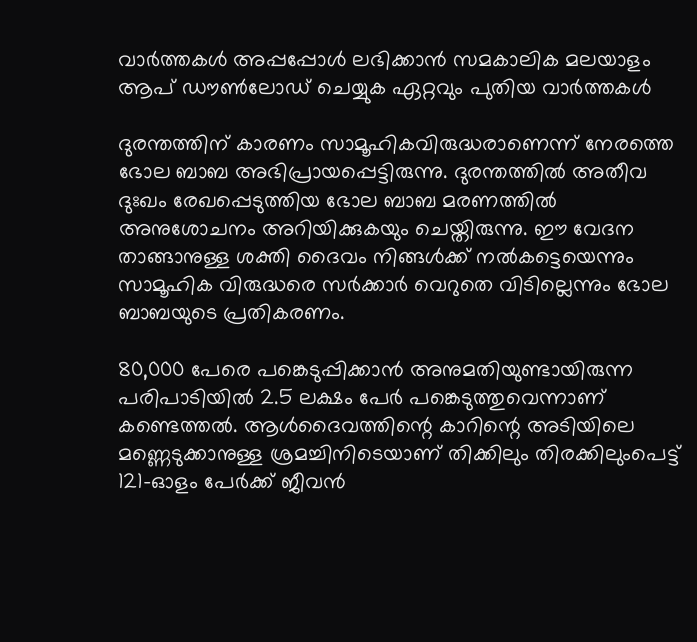വാര്‍ത്തകള്‍ അപ്പപ്പോള്‍ ലഭിക്കാന്‍ സമകാലിക മലയാളം ആപ് ഡൗണ്‍ലോഡ് ചെയ്യുക ഏറ്റവും പുതിയ വാര്‍ത്തകള്‍

ദുരന്തത്തിന് കാരണം സാമൂഹികവിരുദ്ധരാണെന്ന് നേരത്തെ ഭോല ബാബ അഭിപ്രായപ്പെട്ടിരുന്നു. ദുരന്തത്തില്‍ അതീവ ദുഃഖം രേഖപ്പെടുത്തിയ ഭോല ബാബ മരണത്തില്‍ അനുശോചനം അറിയിക്കുകയും ചെയ്തിരുന്നു. ഈ വേദന താങ്ങാനുള്ള ശക്തി ദൈവം നിങ്ങള്‍ക്ക് നല്‍കട്ടെയെന്നും സാമൂഹിക വിരുദ്ധരെ സര്‍ക്കാര്‍ വെറുതെ വിടില്ലെന്നും ഭോല ബാബയുടെ പ്രതികരണം.

80,000 പേരെ പങ്കെടുപ്പിക്കാന്‍ അനുമതിയുണ്ടായിരുന്ന പരിപാടിയില്‍ 2.5 ലക്ഷം പേര്‍ പങ്കെടുത്തുവെന്നാണ് കണ്ടെത്തല്‍. ആള്‍ദൈവത്തിന്റെ കാറിന്റെ അടിയിലെ മണ്ണെടുക്കാനുള്ള ശ്രമച്ചിനിടെയാണ് തിക്കിലും തിരക്കിലുംപെട്ട് 121-ഓളം പേര്‍ക്ക് ജീവന്‍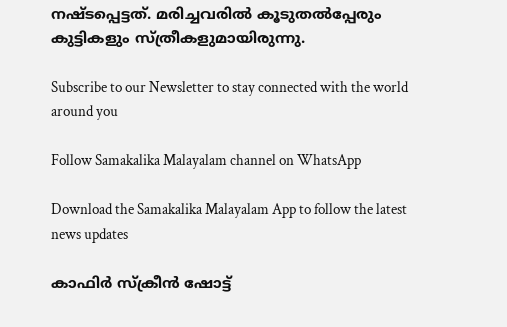നഷ്ടപ്പെട്ടത്. മരിച്ചവരില്‍ കൂടുതല്‍പ്പേരും കുട്ടികളും സ്ത്രീകളുമായിരുന്നു.

Subscribe to our Newsletter to stay connected with the world around you

Follow Samakalika Malayalam channel on WhatsApp

Download the Samakalika Malayalam App to follow the latest news updates

കാഫിര്‍ സ്‌ക്രീന്‍ ഷോട്ട്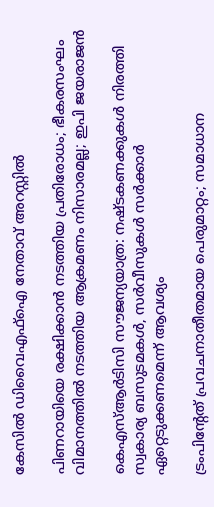കേസില്‍ ഡിവൈഎഫ്‌ഐ നേതാവ് അറസ്റ്റില്‍

പിണറായിയെ രക്ഷിക്കാന്‍ നടത്തിയ പ്രതിരോധം; ഭീകരസംഘം വിമാനത്തില്‍ നടത്തിയ ആക്രമണം നിസാരമല്ല; ഇപി ജയരാജന്‍

കെഎസ്ആര്‍ടിസി സൗജന്യയാത്ര: നഷ്ടകണക്കുകള്‍ നിരത്തി സ്വകാര്യ ബസുടമകള്‍, സര്‍വീസുകള്‍ സര്‍ക്കാര്‍ ഏറ്റെടുക്കണമെന്ന് ആവശ്യം

ട്രംപിന്റേത് പ്രവചനാതീതമായ പെരുമാറ്റം; സമാധാന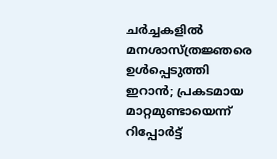ചര്‍ച്ചകളില്‍ മനശാസ്ത്രജ്ഞരെ ഉള്‍പ്പെടുത്തി ഇറാന്‍; പ്രകടമായ മാറ്റമുണ്ടായെന്ന് റിപ്പോര്‍ട്ട്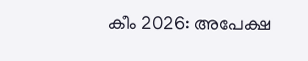കീം 2026: അപേക്ഷ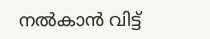നൽകാൻ വിട്ട്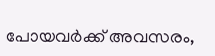പോയവർക്ക് അവസരം,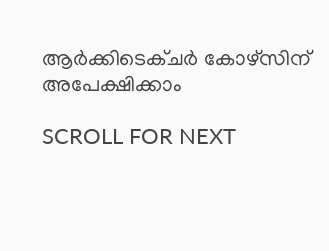ആർക്കിടെക്ചർ കോഴ്സിന് അപേക്ഷിക്കാം

SCROLL FOR NEXT